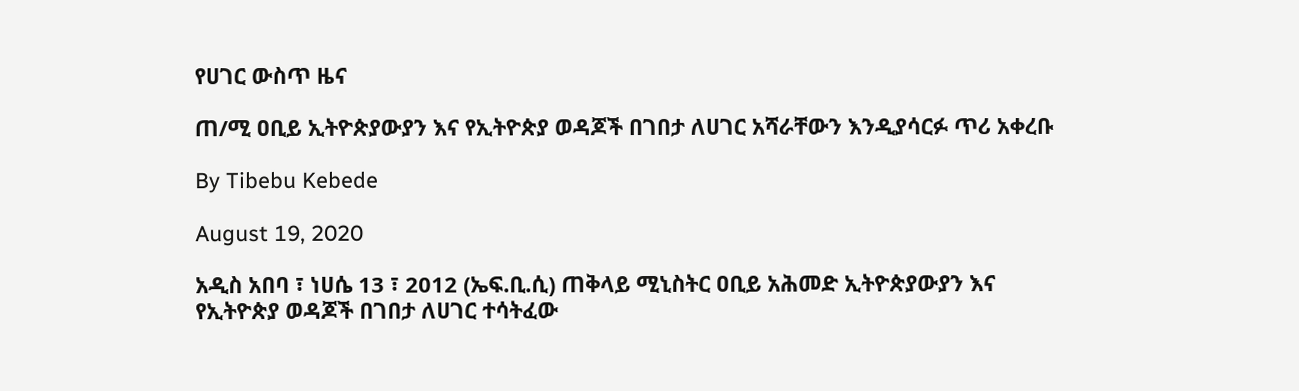የሀገር ውስጥ ዜና

ጠ/ሚ ዐቢይ ኢትዮጵያውያን እና የኢትዮጵያ ወዳጆች በገበታ ለሀገር አሻራቸውን እንዲያሳርፉ ጥሪ አቀረቡ

By Tibebu Kebede

August 19, 2020

አዲስ አበባ ፣ ነሀሴ 13 ፣ 2012 (ኤፍ.ቢ.ሲ) ጠቅላይ ሚኒስትር ዐቢይ አሕመድ ኢትዮጵያውያን እና የኢትዮጵያ ወዳጆች በገበታ ለሀገር ተሳትፈው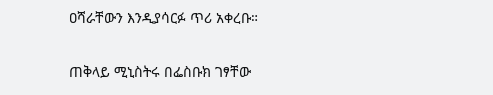ዐሻራቸውን እንዲያሳርፉ ጥሪ አቀረቡ።

ጠቅላይ ሚኒስትሩ በፌስቡክ ገፃቸው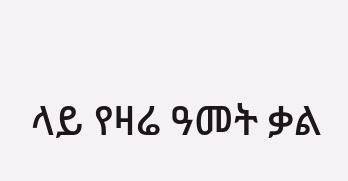ላይ የዛሬ ዓመት ቃል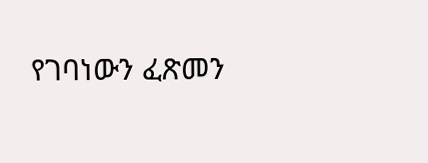የገባነውን ፈጽመን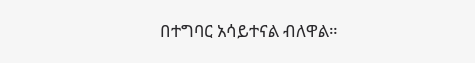በተግባር አሳይተናል ብለዋል።